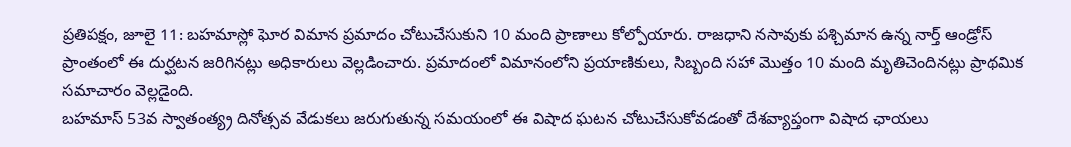ప్రతిపక్షం, జూలై 11: బహమాస్లో ఘోర విమాన ప్రమాదం చోటుచేసుకుని 10 మంది ప్రాణాలు కోల్పోయారు. రాజధాని నసావుకు పశ్చిమాన ఉన్న నార్త్ ఆండ్రోస్ ప్రాంతంలో ఈ దుర్ఘటన జరిగినట్లు అధికారులు వెల్లడించారు. ప్రమాదంలో విమానంలోని ప్రయాణికులు, సిబ్బంది సహా మొత్తం 10 మంది మృతిచెందినట్లు ప్రాథమిక సమాచారం వెల్లడైంది.
బహమాస్ 53వ స్వాతంత్య్ర దినోత్సవ వేడుకలు జరుగుతున్న సమయంలో ఈ విషాద ఘటన చోటుచేసుకోవడంతో దేశవ్యాప్తంగా విషాద ఛాయలు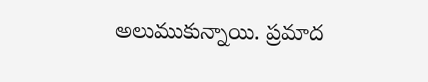అలుముకున్నాయి. ప్రమాద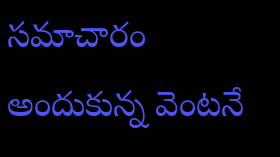సమాచారం అందుకున్న వెంటనే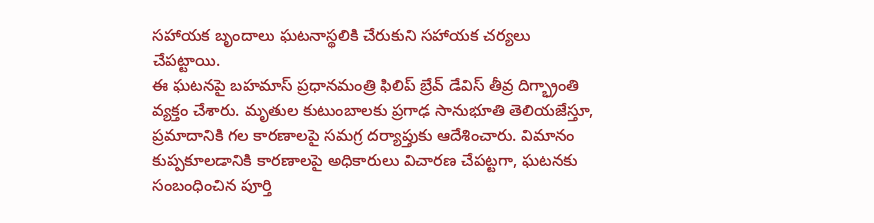సహాయక బృందాలు ఘటనాస్థలికి చేరుకుని సహాయక చర్యలు చేపట్టాయి.
ఈ ఘటనపై బహమాస్ ప్రధానమంత్రి ఫిలిప్ బ్రేవ్ డేవిస్ తీవ్ర దిగ్భ్రాంతి వ్యక్తం చేశారు. మృతుల కుటుంబాలకు ప్రగాఢ సానుభూతి తెలియజేస్తూ, ప్రమాదానికి గల కారణాలపై సమగ్ర దర్యాప్తుకు ఆదేశించారు. విమానం కుప్పకూలడానికి కారణాలపై అధికారులు విచారణ చేపట్టగా, ఘటనకు సంబంధించిన పూర్తి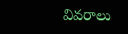వివరాలు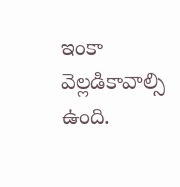ఇంకా వెల్లడికావాల్సి ఉంది.